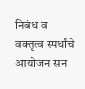निबंध व वक्तृत्व स्पर्धांचे आयोजन सन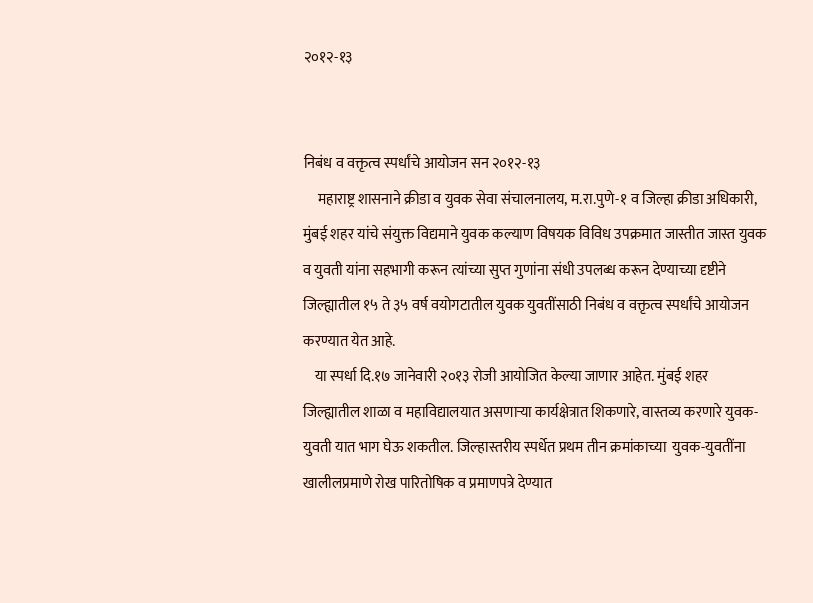२०१२-१३


निबंध व वक्तृत्व स्पर्धांचे आयोजन सन २०१२-१३
     महाराष्ट्र शासनाने क्रीडा व युवक सेवा संचालनालय, म.रा.पुणे-१ व जिल्हा क्रीडा अधिकारी, मुंबई शहर यांचे संयुक्त विद्यमाने युवक कल्याण विषयक विविध उपक्रमात जास्तीत जास्त युवक व युवती यांना सहभागी करून त्यांच्या सुप्त गुणांना संधी उपलब्ध करून देण्याच्या दृष्टीने जिल्ह्यातील १५ ते ३५ वर्ष वयोगटातील युवक युवतींसाठी निबंध व वक्तृत्व स्पर्धांचे आयोजन करण्यात येत आहे.
    या स्पर्धा दि.१७ जानेवारी २०१३ रोजी आयोजित केल्या जाणार आहेत. मुंबई शहर जिल्ह्यातील शाळा व महाविद्यालयात असणार्‍या कार्यक्षेत्रात शिकणारे, वास्तव्य करणारे युवक-युवती यात भाग घेऊ शकतील. जिल्हास्तरीय स्पर्धेत प्रथम तीन क्रमांकाच्या  युवक-युवतींना खालीलप्रमाणे रोख पारितोषिक व प्रमाणपत्रे देण्यात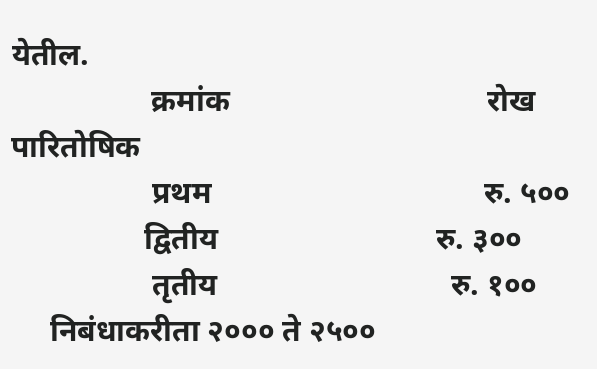येतील.
                  क्रमांक                                 रोख पारितोषिक
                  प्रथम                                   रु. ५००
                 द्वितीय                            रु. ३००
                  तृतीय                              रु. १००
     निबंधाकरीता २००० ते २५००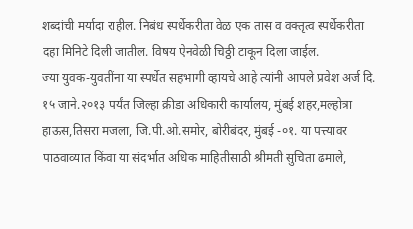शब्दांची मर्यादा राहील. निबंध स्पर्धेकरीता वेळ एक तास व वक्तृत्व स्पर्धेकरीता दहा मिनिटे दिली जातील. विषय ऐनवेळी चिठ्ठी टाकून दिला जाईल.
ज्या युवक-युवतींना या स्पर्धेत सहभागी व्हायचे आहे त्यांनी आपले प्रवेश अर्ज दि. १५ जाने.२०१३ पर्यंत जिल्हा क्रीडा अधिकारी कार्यालय, मुंबई शहर,मल्होत्रा हाऊस,तिसरा मजला, जि.पी.ओ.समोर, बोरीबंदर, मुंबई -०१. या पत्त्यावर पाठवाव्यात किंवा या संदर्भात अधिक माहितीसाठी श्रीमती सुचिता ढमाले,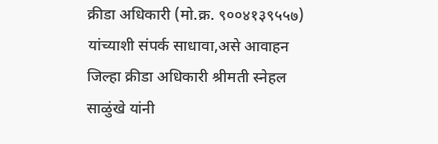क्रीडा अधिकारी (मो.क्र. ९००४१३९५५७) यांच्याशी संपर्क साधावा,असे आवाहन जिल्हा क्रीडा अधिकारी श्रीमती स्नेहल साळुंखे यांनी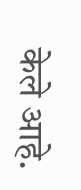केले आहे.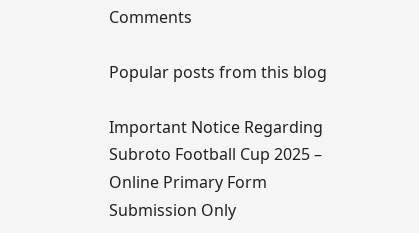Comments

Popular posts from this blog

Important Notice Regarding Subroto Football Cup 2025 – Online Primary Form Submission Only